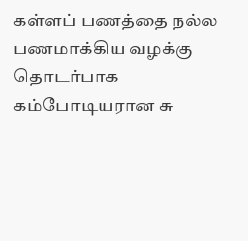கள்ளப் பணத்தை நல்ல பணமாக்கிய வழக்கு தொடர்பாக கம்போடியரான சு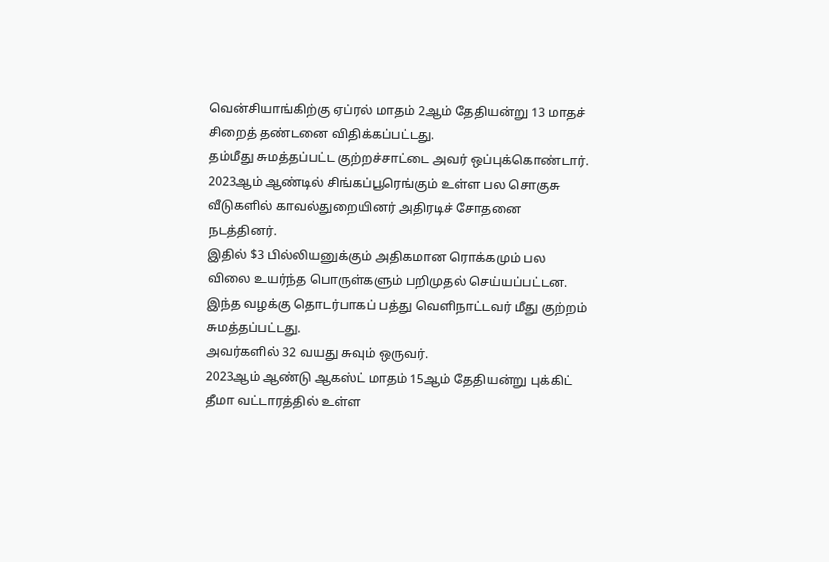வென்சியாங்கிற்கு ஏப்ரல் மாதம் 2ஆம் தேதியன்று 13 மாதச் சிறைத் தண்டனை விதிக்கப்பட்டது.
தம்மீது சுமத்தப்பட்ட குற்றச்சாட்டை அவர் ஒப்புக்கொண்டார்.
2023ஆம் ஆண்டில் சிங்கப்பூரெங்கும் உள்ள பல சொகுசு வீடுகளில் காவல்துறையினர் அதிரடிச் சோதனை நடத்தினர்.
இதில் $3 பில்லியனுக்கும் அதிகமான ரொக்கமும் பல விலை உயர்ந்த பொருள்களும் பறிமுதல் செய்யப்பட்டன.
இந்த வழக்கு தொடர்பாகப் பத்து வெளிநாட்டவர் மீது குற்றம் சுமத்தப்பட்டது.
அவர்களில் 32 வயது சுவும் ஒருவர்.
2023ஆம் ஆண்டு ஆகஸ்ட் மாதம் 15ஆம் தேதியன்று புக்கிட் தீமா வட்டாரத்தில் உள்ள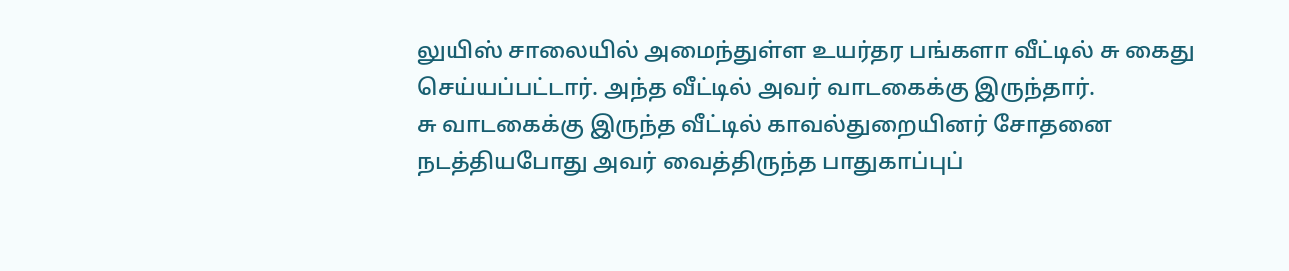லுயிஸ் சாலையில் அமைந்துள்ள உயர்தர பங்களா வீட்டில் சு கைது செய்யப்பட்டார். அந்த வீட்டில் அவர் வாடகைக்கு இருந்தார்.
சு வாடகைக்கு இருந்த வீட்டில் காவல்துறையினர் சோதனை நடத்தியபோது அவர் வைத்திருந்த பாதுகாப்புப்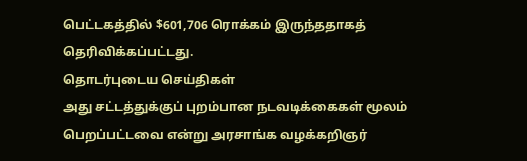பெட்டகத்தில் $601,706 ரொக்கம் இருந்ததாகத் தெரிவிக்கப்பட்டது.
தொடர்புடைய செய்திகள்
அது சட்டத்துக்குப் புறம்பான நடவடிக்கைகள் மூலம் பெறப்பட்டவை என்று அரசாங்க வழக்கறிஞர்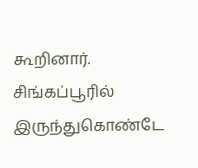கூறினார்.
சிங்கப்பூரில் இருந்துகொண்டே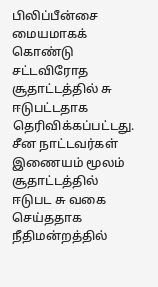பிலிப்பீன்சை மையமாகக் கொண்டு சட்டவிரோத சூதாட்டத்தில் சு ஈடுபட்டதாக தெரிவிக்கப்பட்டது.
சீன நாட்டவர்கள் இணையம் மூலம் சூதாட்டத்தில் ஈடுபட சு வகை செய்ததாக நீதிமன்றத்தில்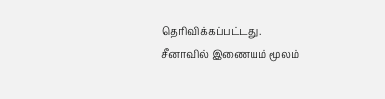தெரிவிக்கப்பட்டது.
சீனாவில் இணையம் மூலம்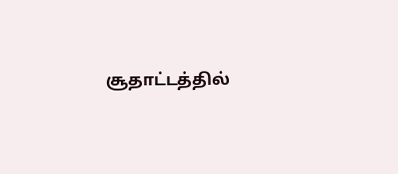சூதாட்டத்தில்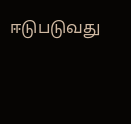ஈடுபடுவது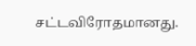சட்டவிரோதமானது.